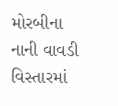મોરબીના નાની વાવડી વિસ્તારમાં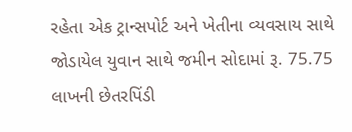રહેતા એક ટ્રાન્સપોર્ટ અને ખેતીના વ્યવસાય સાથે જોડાયેલ યુવાન સાથે જમીન સોદામાં રૂ. 75.75 લાખની છેતરપિંડી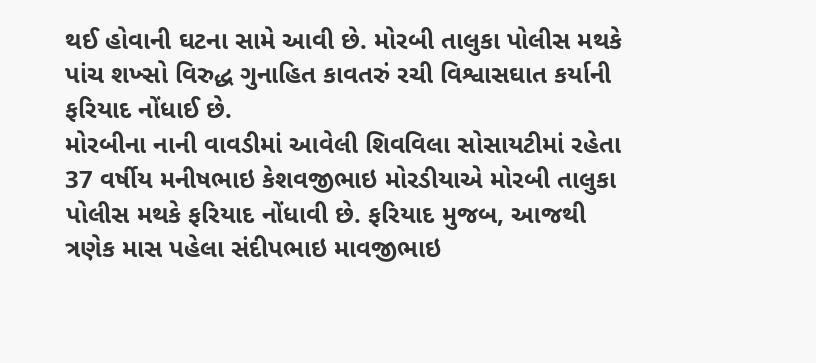થઈ હોવાની ઘટના સામે આવી છે. મોરબી તાલુકા પોલીસ મથકે પાંચ શખ્સો વિરુદ્ધ ગુનાહિત કાવતરું રચી વિશ્વાસઘાત કર્યાની ફરિયાદ નોંધાઈ છે.
મોરબીના નાની વાવડીમાં આવેલી શિવવિલા સોસાયટીમાં રહેતા 37 વર્ષીય મનીષભાઇ કેશવજીભાઇ મોરડીયાએ મોરબી તાલુકા પોલીસ મથકે ફરિયાદ નોંધાવી છે. ફરિયાદ મુજબ, આજથી ત્રણેક માસ પહેલા સંદીપભાઇ માવજીભાઇ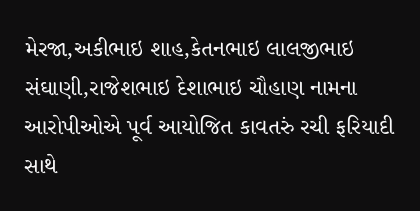મેરજા,અકીભાઇ શાહ,કેતનભાઇ લાલજીભાઇ સંઘાણી,રાજેશભાઇ દેશાભાઇ ચૌહાણ નામના આરોપીઓએ પૂર્વ આયોજિત કાવતરું રચી ફરિયાદી સાથે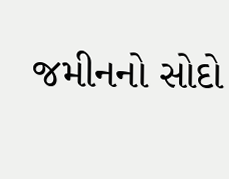જમીનનો સોદો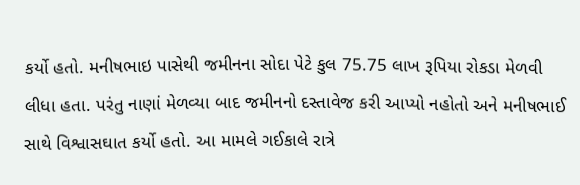કર્યો હતો. મનીષભાઇ પાસેથી જમીનના સોદા પેટે કુલ 75.75 લાખ રૂપિયા રોકડા મેળવી લીધા હતા. પરંતુ નાણાં મેળવ્યા બાદ જમીનનો દસ્તાવેજ કરી આપ્યો નહોતો અને મનીષભાઈ સાથે વિશ્વાસઘાત કર્યો હતો. આ મામલે ગઈકાલે રાત્રે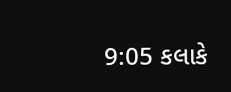9:05 કલાકે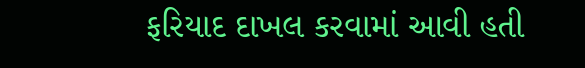ફરિયાદ દાખલ કરવામાં આવી હતી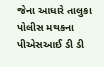જેના આધારે તાલુકા પોલીસ મથકના પીએસઆઈ ડી ડી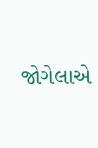જોગેલાએ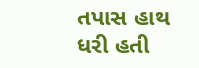તપાસ હાથ ધરી હતી